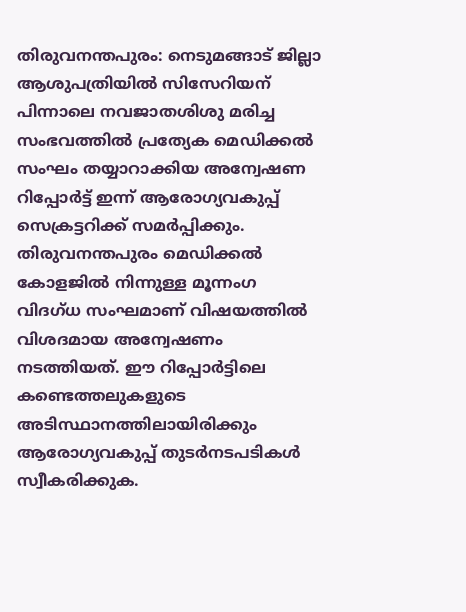തിരുവനന്തപുരം: നെടുമങ്ങാട് ജില്ലാ ആശുപത്രിയിൽ സിസേറിയന് പിന്നാലെ നവജാതശിശു മരിച്ച സംഭവത്തിൽ പ്രത്യേക മെഡിക്കൽ സംഘം തയ്യാറാക്കിയ അന്വേഷണ റിപ്പോർട്ട് ഇന്ന് ആരോഗ്യവകുപ്പ് സെക്രട്ടറിക്ക് സമർപ്പിക്കും. തിരുവനന്തപുരം മെഡിക്കൽ കോളജിൽ നിന്നുള്ള മൂന്നംഗ വിദഗ്ധ സംഘമാണ് വിഷയത്തിൽ വിശദമായ അന്വേഷണം നടത്തിയത്. ഈ റിപ്പോർട്ടിലെ കണ്ടെത്തലുകളുടെ അടിസ്ഥാനത്തിലായിരിക്കും ആരോഗ്യവകുപ്പ് തുടർനടപടികൾ സ്വീകരിക്കുക.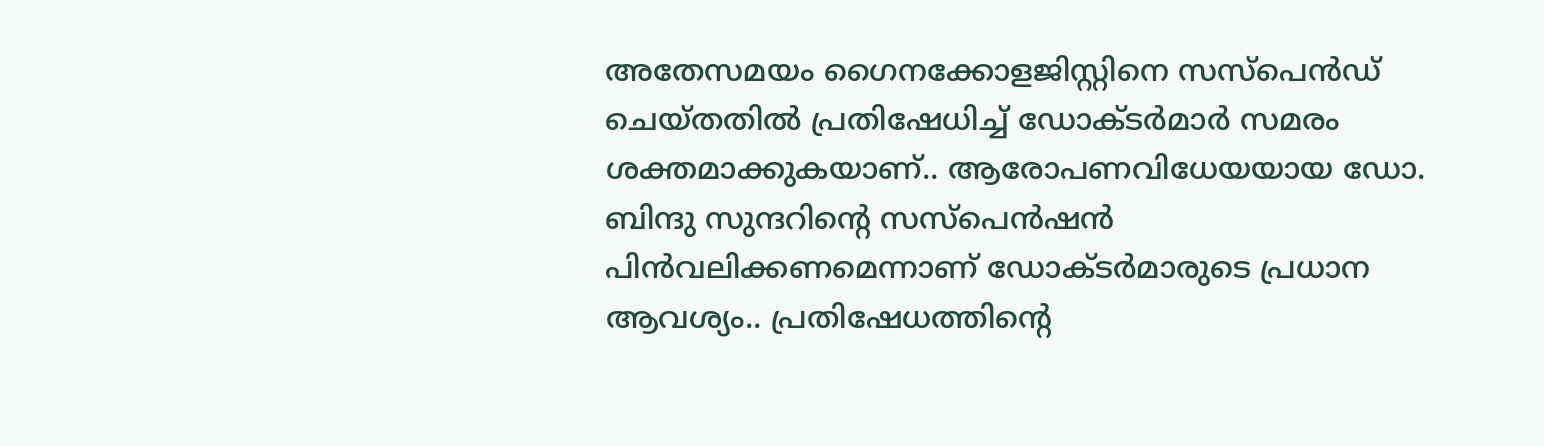അതേസമയം ഗൈനക്കോളജിസ്റ്റിനെ സസ്പെൻഡ് ചെയ്തതിൽ പ്രതിഷേധിച്ച് ഡോക്ടർമാർ സമരം ശക്തമാക്കുകയാണ്.. ആരോപണവിധേയയായ ഡോ. ബിന്ദു സുന്ദറിന്റെ സസ്പെൻഷൻ പിൻവലിക്കണമെന്നാണ് ഡോക്ടർമാരുടെ പ്രധാന ആവശ്യം.. പ്രതിഷേധത്തിന്റെ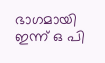ഭാഗമായി ഇന്ന് ഒ പി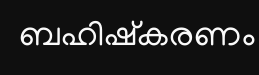ബഹിഷ്കരണം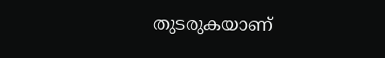തുടരുകയാണ്